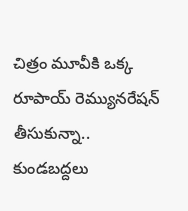చిత్రం మూవీకి ఒక్క రూపాయ్ రెమ్యునరేషన్ తీసుకున్నా.. కుండబద్దలు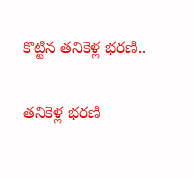కొట్టిన తనికెళ్ల భరణి..

తనికెళ్ల భరణి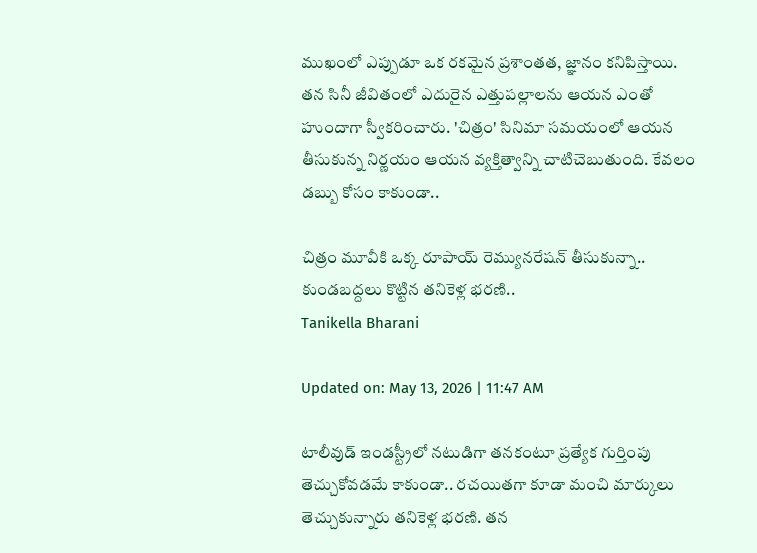ముఖంలో ఎప్పుడూ ఒక రకమైన ప్రశాంతత, జ్ఞానం కనిపిస్తాయి. తన సినీ జీవితంలో ఎదురైన ఎత్తుపల్లాలను ఆయన ఎంతో హుందాగా స్వీకరించారు. 'చిత్రం' సినిమా సమయంలో ఆయన తీసుకున్న నిర్ణయం ఆయన వ్యక్తిత్వాన్ని చాటిచెబుతుంది. కేవలం డబ్బు కోసం కాకుండా..

చిత్రం మూవీకి ఒక్క రూపాయ్ రెమ్యునరేషన్ తీసుకున్నా.. కుండబద్దలు కొట్టిన తనికెళ్ల భరణి..
Tanikella Bharani

Updated on: May 13, 2026 | 11:47 AM

టాలీవుడ్ ఇండస్ట్రీలో నటుడిగా తనకంటూ ప్రత్యేక గుర్తింపు తెచ్చుకోవడమే కాకుండా.. రచయితగా కూడా మంచి మార్కులు తెచ్చుకున్నారు తనికెళ్ల భరణి. తన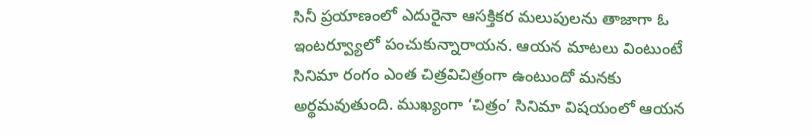సినీ ప్రయాణంలో ఎదురైనా ఆసక్తికర మలుపులను తాజాగా ఓ ఇంటర్వ్యూలో పంచుకున్నారాయన. ఆయన మాటలు వింటుంటే సినిమా రంగం ఎంత చిత్రవిచిత్రంగా ఉంటుందో మనకు అర్థమవుతుంది. ముఖ్యంగా ‘చిత్రం’ సినిమా విషయంలో ఆయన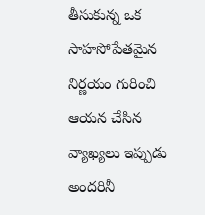తీసుకున్న ఒక సాహసోపేతమైన నిర్ణయం గురించి ఆయన చేసిన వ్యాఖ్యలు ఇప్పుడు అందరినీ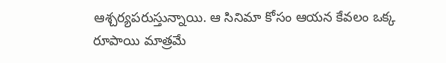ఆశ్చర్యపరుస్తున్నాయి. ఆ సినిమా కోసం ఆయన కేవలం ఒక్క రూపాయి మాత్రమే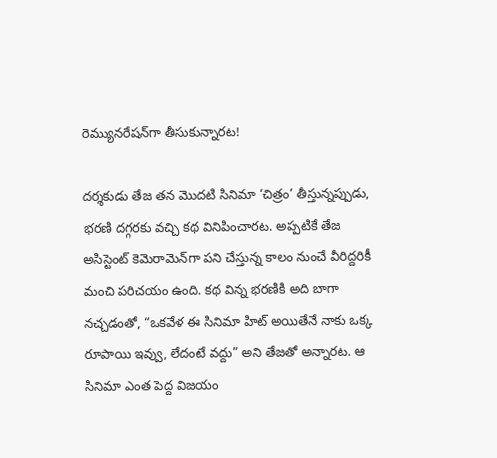రెమ్యునరేషన్‌గా తీసుకున్నారట!

దర్శకుడు తేజ తన మొదటి సినిమా ‘చిత్రం’ తీస్తున్నప్పుడు, భరణి దగ్గరకు వచ్చి కథ వినిపించారట. అప్పటికే తేజ అసిస్టెంట్ కెమెరామెన్‌గా పని చేస్తున్న కాలం నుంచే వీరిద్దరికీ మంచి పరిచయం ఉంది. కథ విన్న భరణికి అది బాగా నచ్చడంతో, “ఒకవేళ ఈ సినిమా హిట్ అయితేనే నాకు ఒక్క రూపాయి ఇవ్వు, లేదంటే వద్దు” అని తేజతో అన్నారట. ఆ సినిమా ఎంత పెద్ద విజయం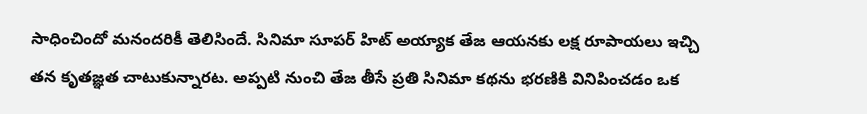సాధించిందో మనందరికీ తెలిసిందే. సినిమా సూపర్ హిట్ అయ్యాక తేజ ఆయనకు లక్ష రూపాయలు ఇచ్చి తన కృతజ్ఞత చాటుకున్నారట. అప్పటి నుంచి తేజ తీసే ప్రతి సినిమా కథను భరణికి వినిపించడం ఒక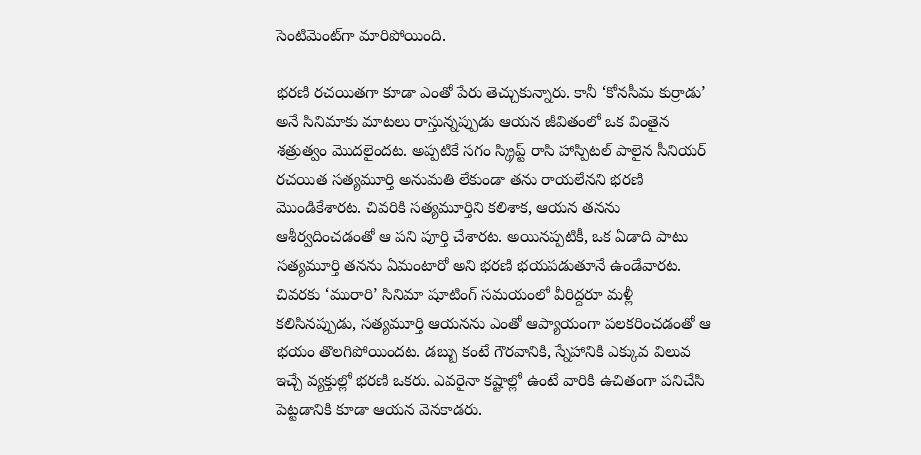సెంటిమెంట్‌గా మారిపోయింది.

భరణి రచయితగా కూడా ఎంతో పేరు తెచ్చుకున్నారు. కానీ ‘కోనసీమ కుర్రాడు’ అనే సినిమాకు మాటలు రాస్తున్నప్పుడు ఆయన జీవితంలో ఒక వింతైన శత్రుత్వం మొదలైందట. అప్పటికే సగం స్క్రిప్ట్ రాసి హాస్పిటల్ పాలైన సీనియర్ రచయిత సత్యమూర్తి అనుమతి లేకుండా తను రాయలేనని భరణి మొండికేశారట. చివరికి సత్యమూర్తిని కలిశాక, ఆయన తనను ఆశీర్వదించడంతో ఆ పని పూర్తి చేశారట. అయినప్పటికీ, ఒక ఏడాది పాటు సత్యమూర్తి తనను ఏమంటారో అని భరణి భయపడుతూనే ఉండేవారట. చివరకు ‘మురారి’ సినిమా షూటింగ్ సమయంలో వీరిద్దరూ మళ్లీ కలిసినప్పుడు, సత్యమూర్తి ఆయనను ఎంతో ఆప్యాయంగా పలకరించడంతో ఆ భయం తొలగిపోయిందట. డబ్బు కంటే గౌరవానికి, స్నేహానికి ఎక్కువ విలువ ఇచ్చే వ్యక్తుల్లో భరణి ఒకరు. ఎవరైనా కష్టాల్లో ఉంటే వారికి ఉచితంగా పనిచేసి పెట్టడానికి కూడా ఆయన వెనకాడరు.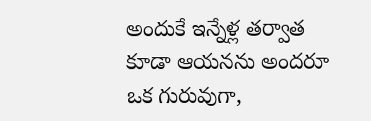అందుకే ఇన్నేళ్ల తర్వాత కూడా ఆయనను అందరూ ఒక గురువుగా,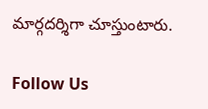మార్గదర్శిగా చూస్తుంటారు.

Follow Us